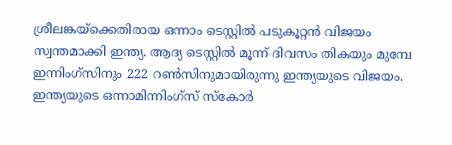ശ്രീലങ്കയ്‌ക്കെതിരായ ഒന്നാം ടെസ്റ്റില്‍ പടുകൂറ്റന്‍ വിജയം സ്വന്തമാക്കി ഇന്ത്യ. ആദ്യ ടെസ്റ്റില്‍ മൂന്ന് ദിവസം തികയും മുമ്പേ ഇന്നിംഗ്‌സിനും 222 റണ്‍സിനുമായിരുന്നു ഇന്ത്യയുടെ വിജയം. ഇന്ത്യയുടെ ഒന്നാമിന്നിംഗ്‌സ് സ്‌കോര്‍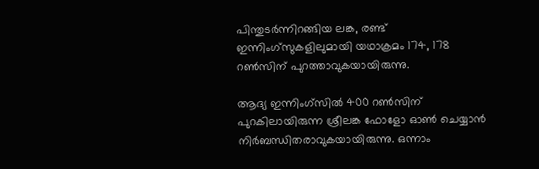പിന്തുടര്‍ന്നിറങ്ങിയ ലങ്ക, രണ്ട് ഇന്നിംഗ്‌സുകളിലുമായി യഥാക്രമം 174, 178 റണ്‍സിന് പുറത്താവുകയായിരുന്നു.

ആദ്യ ഇന്നിംഗ്‌സില്‍ 400 റണ്‍സിന് പുറകിലായിരുന്ന ശ്രീലങ്ക ഫോളോ ഓണ്‍ ചെയ്യാന്‍ നിര്‍ബന്ധിതരാവുകയായിരുന്നു. ഒന്നാം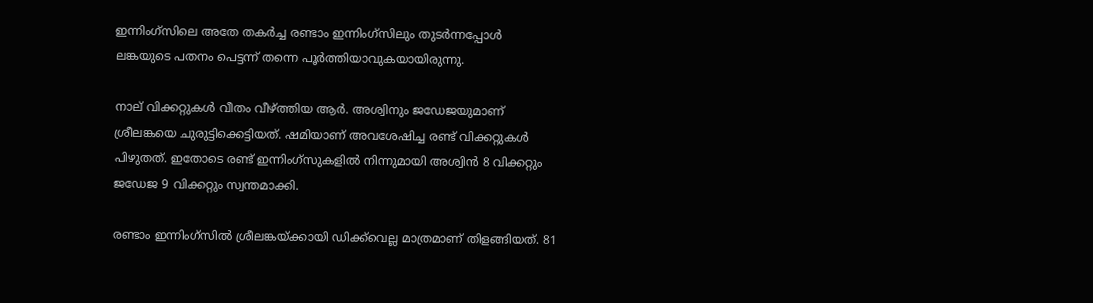ഇന്നിംഗ്‌സിലെ അതേ തകര്‍ച്ച രണ്ടാം ഇന്നിംഗ്‌സിലും തുടര്‍ന്നപ്പോള്‍ ലങ്കയുടെ പതനം പെട്ടന്ന് തന്നെ പൂര്‍ത്തിയാവുകയായിരുന്നു.

നാല് വിക്കറ്റുകള്‍ വീതം വീഴ്ത്തിയ ആര്‍. അശ്വിനും ജഡേജയുമാണ് ശ്രീലങ്കയെ ചുരുട്ടിക്കെട്ടിയത്. ഷമിയാണ് അവശേഷിച്ച രണ്ട് വിക്കറ്റുകള്‍ പിഴുതത്. ഇതോടെ രണ്ട് ഇന്നിംഗ്‌സുകളില്‍ നിന്നുമായി അശ്വിന്‍ 8 വിക്കറ്റും ജഡേജ 9 വിക്കറ്റും സ്വന്തമാക്കി.

രണ്ടാം ഇന്നിംഗ്‌സില്‍ ശ്രീലങ്കയ്ക്കായി ഡിക്ക്‌വെല്ല മാത്രമാണ് തിളങ്ങിയത്. 81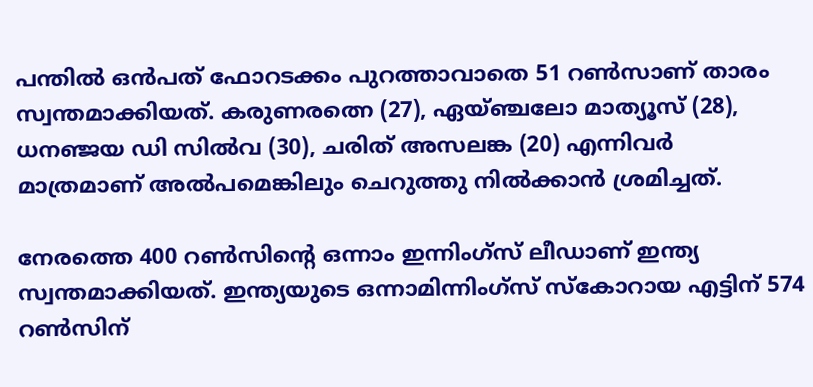പന്തില്‍ ഒന്‍പത് ഫോറടക്കം പുറത്താവാതെ 51 റണ്‍സാണ് താരം സ്വന്തമാക്കിയത്. കരുണരത്നെ (27), ഏയ്ഞ്ചലോ മാത്യൂസ് (28), ധനഞ്ജയ ഡി സില്‍വ (30), ചരിത് അസലങ്ക (20) എന്നിവര്‍ മാത്രമാണ് അല്‍പമെങ്കിലും ചെറുത്തു നില്‍ക്കാന്‍ ശ്രമിച്ചത്.

നേരത്തെ 400 റണ്‍സിന്റെ ഒന്നാം ഇന്നിംഗ്‌സ് ലീഡാണ് ഇന്ത്യ സ്വന്തമാക്കിയത്. ഇന്ത്യയുടെ ഒന്നാമിന്നിംഗ്‌സ് സ്‌കോറായ എട്ടിന് 574 റണ്‍സിന്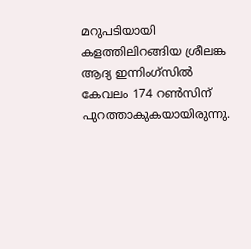മറുപടിയായി കളത്തിലിറങ്ങിയ ശ്രീലങ്ക ആദ്യ ഇന്നിംഗ്‌സില്‍ കേവലം 174 റണ്‍സിന് പുറത്താകുകയായിരുന്നു.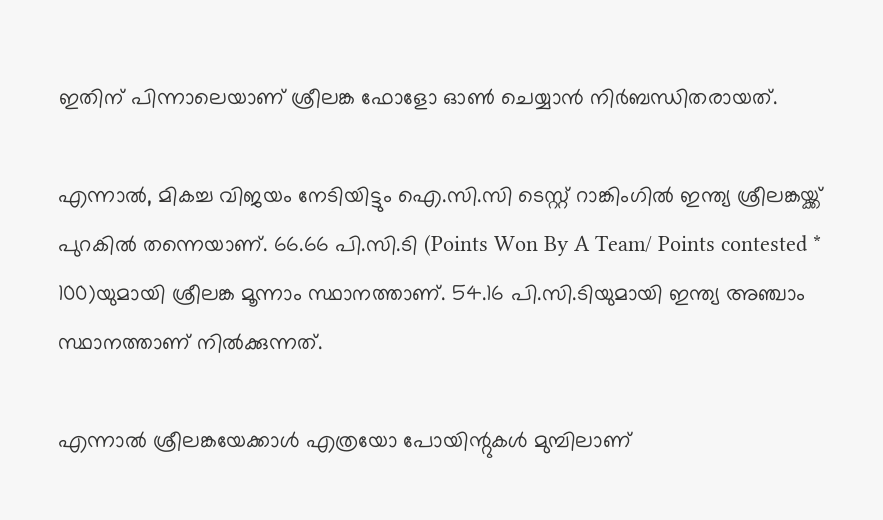ഇതിന് പിന്നാലെയാണ് ശ്രീലങ്ക ഫോളോ ഓണ്‍ ചെയ്യാന്‍ നിര്‍ബന്ധിതരായത്.

എന്നാല്‍, മികച്ച വിജയം നേടിയിട്ടും ഐ.സി.സി ടെസ്റ്റ് റാങ്കിംഗില്‍ ഇന്ത്യ ശ്രീലങ്കയ്ക്ക് പുറകില്‍ തന്നെയാണ്. 66.66 പി.സി.ടി (Points Won By A Team/ Points contested * 100)യുമായി ശ്രീലങ്ക മൂന്നാം സ്ഥാനത്താണ്. 54.16 പി.സി.ടിയുമായി ഇന്ത്യ അഞ്ചാം സ്ഥാനത്താണ് നില്‍ക്കുന്നത്.

എന്നാല്‍ ശ്രീലങ്കയേക്കാള്‍ എത്രയോ പോയിന്റുകള്‍ മുമ്പിലാണ്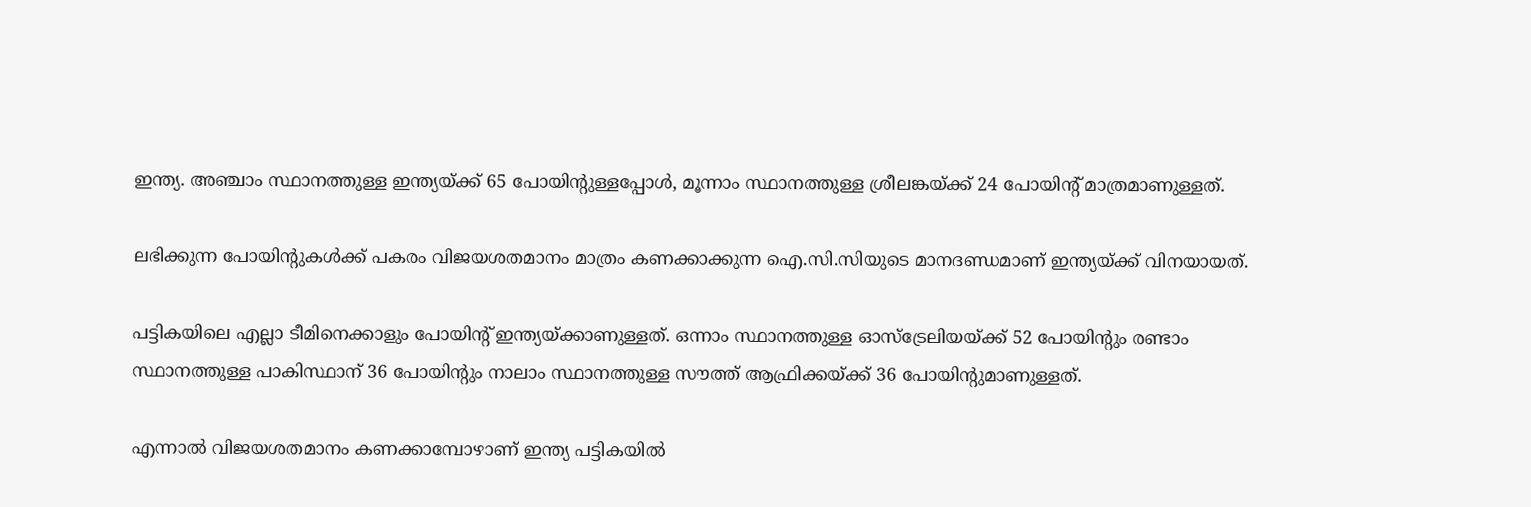ഇന്ത്യ. അഞ്ചാം സ്ഥാനത്തുള്ള ഇന്ത്യയ്ക്ക് 65 പോയിന്റുള്ളപ്പോള്‍, മൂന്നാം സ്ഥാനത്തുള്ള ശ്രീലങ്കയ്ക്ക് 24 പോയിന്റ് മാത്രമാണുള്ളത്.

ലഭിക്കുന്ന പോയിന്റുകള്‍ക്ക് പകരം വിജയശതമാനം മാത്രം കണക്കാക്കുന്ന ഐ.സി.സിയുടെ മാനദണ്ഡമാണ് ഇന്ത്യയ്ക്ക് വിനയായത്.

പട്ടികയിലെ എല്ലാ ടീമിനെക്കാളും പോയിന്റ് ഇന്ത്യയ്ക്കാണുള്ളത്. ഒന്നാം സ്ഥാനത്തുള്ള ഓസ്‌ട്രേലിയയ്ക്ക് 52 പോയിന്റും രണ്ടാം സ്ഥാനത്തുള്ള പാകിസ്ഥാന് 36 പോയിന്റും നാലാം സ്ഥാനത്തുള്ള സൗത്ത് ആഫ്രിക്കയ്ക്ക് 36 പോയിന്റുമാണുള്ളത്.

എന്നാല്‍ വിജയശതമാനം കണക്കാമ്പോഴാണ് ഇന്ത്യ പട്ടികയില്‍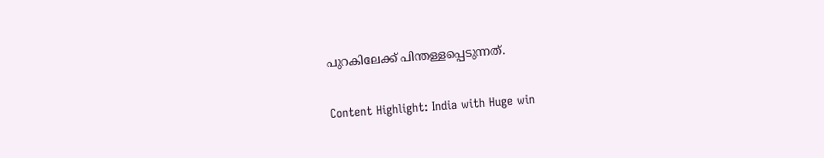പുറകിലേക്ക് പിന്തള്ളപ്പെടുന്നത്.

Content Highlight: India with Huge win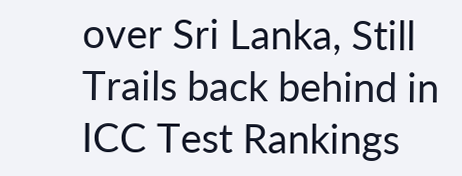over Sri Lanka, Still Trails back behind in ICC Test Rankings